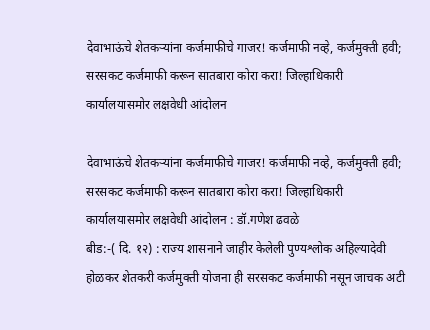देवाभाऊंचे शेतकऱ्यांना कर्जमाफीचे गाजर! कर्जमाफी नव्हे, कर्जमुक्ती हवी; सरसकट कर्जमाफी करून सातबारा कोरा करा! जिल्हाधिकारी कार्यालयासमोर लक्षवेधी आंदोलन

देवाभाऊंचे शेतकऱ्यांना कर्जमाफीचे गाजर! कर्जमाफी नव्हे, कर्जमुक्ती हवी; सरसकट कर्जमाफी करून सातबारा कोरा करा! जिल्हाधिकारी कार्यालयासमोर लक्षवेधी आंदोलन : डॉ.गणेश ढवळे
बीड:-( दि. १२) : राज्य शासनाने जाहीर केलेली पुण्यश्लोक अहिल्यादेवी होळकर शेतकरी कर्जमुक्ती योजना ही सरसकट कर्जमाफी नसून जाचक अटी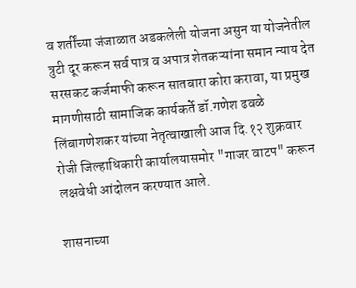व शर्तींच्या जंजाळात अडकलेली योजना असुन या योजनेतील त्रुटी दूर करून सर्व पात्र व अपात्र शेतकऱ्यांना समान न्याय देत सरसकट कर्जमाफी करून सातबारा कोरा करावा, या प्रमुख मागणीसाठी सामाजिक कार्यकर्ते डॉ.गणेश ढवळे लिंबागणेशकर यांच्या नेतृत्वाखाली आज दि.१२ शुक्रवार रोजी जिल्हाधिकारी कार्यालयासमोर "गाजर वाटप" करून लक्षवेधी आंदोलन करण्यात आले.

शासनाच्या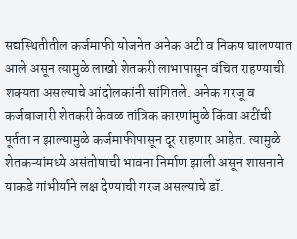सद्यस्थितीतील कर्जमाफी योजनेत अनेक अटी व निकष घालण्यात आले असून त्यामुळे लाखो शेतकरी लाभापासून वंचित राहण्याची शक्यता असल्याचे आंदोलकांनी सांगितले. अनेक गरजू व कर्जबाजारी शेतकरी केवळ तांत्रिक कारणांमुळे किंवा अटींची पूर्तता न झाल्यामुळे कर्जमाफीपासून दूर राहणार आहेत. त्यामुळे शेतकऱ्यांमध्ये असंतोषाची भावना निर्माण झाली असून शासनाने याकडे गांभीर्याने लक्ष देण्याची गरज असल्याचे डॉ.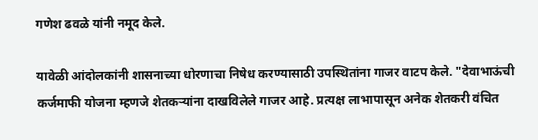गणेश ढवळे यांनी नमूद केले.

यावेळी आंदोलकांनी शासनाच्या धोरणाचा निषेध करण्यासाठी उपस्थितांना गाजर वाटप केले. "देवाभाऊंची कर्जमाफी योजना म्हणजे शेतकऱ्यांना दाखविलेले गाजर आहे. प्रत्यक्ष लाभापासून अनेक शेतकरी वंचित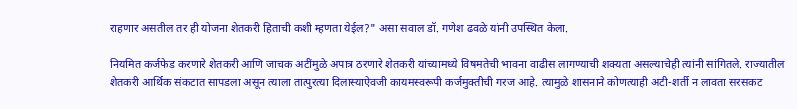राहणार असतील तर ही योजना शेतकरी हिताची कशी म्हणता येईल?" असा सवाल डॉ. गणेश ढवळे यांनी उपस्थित केला.

नियमित कर्जफेड करणारे शेतकरी आणि जाचक अटींमुळे अपात्र ठरणारे शेतकरी यांच्यामध्ये विषमतेची भावना वाढीस लागण्याची शक्यता असल्याचेही त्यांनी सांगितले. राज्यातील शेतकरी आर्थिक संकटात सापडला असून त्याला तात्पुरत्या दिलास्याऐवजी कायमस्वरूपी कर्जमुक्तीची गरज आहे. त्यामुळे शासनाने कोणत्याही अटी-शर्ती न लावता सरसकट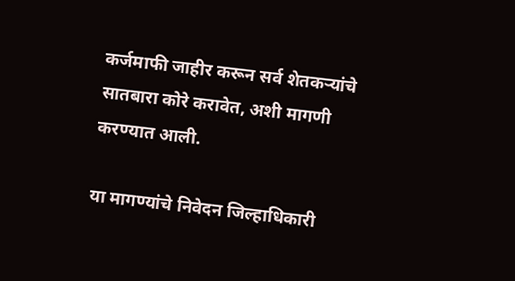कर्जमाफी जाहीर करून सर्व शेतकऱ्यांचे सातबारा कोरे करावेत, अशी मागणी करण्यात आली.

या मागण्यांचे निवेदन जिल्हाधिकारी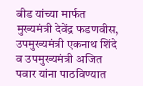बीड यांच्या मार्फत मुख्यमंत्री देवेंद्र फडणवीस, उपमुख्यमंत्री एकनाथ शिंदे व उपमुख्यमंत्री अजित पवार यांना पाठविण्यात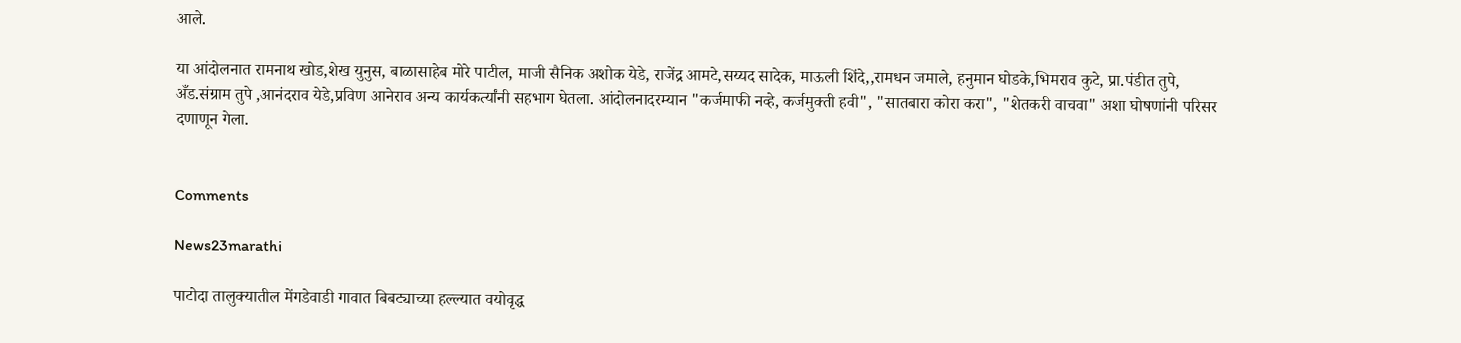आले.

या आंदोलनात रामनाथ खोड,शेख युनुस, बाळासाहेब मोरे पाटील, माजी सैनिक अशोक येडे, राजेंद्र आमटे,सय्यद सादेक, माऊली शिंदे,,रामधन जमाले, हनुमान घोडके,भिमराव कुटे, प्रा.पंडीत तुपे, अँड.संग्राम तुपे ,आनंदराव येडे,प्रविण आनेराव अन्य कार्यकर्त्यांनी सहभाग घेतला. आंदोलनादरम्यान "कर्जमाफी नव्हे, कर्जमुक्ती हवी", "सातबारा कोरा करा", "शेतकरी वाचवा" अशा घोषणांनी परिसर दणाणून गेला.


Comments

News23marathi

पाटोदा तालुक्यातील मेंगडेवाडी गावात बिबट्याच्या हल्ल्यात वयोवृद्ध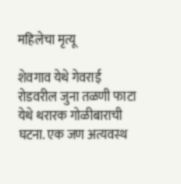महिलेचा मृत्यू

शेवगाव येथे गेवराई रोडवरील जुना तळणी फाटा येथे थरारक गोळीबाराची घटना. एक जण अत्यवस्थ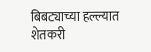बिबट्याच्या हल्ल्यात शेतकरी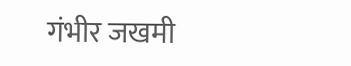गंभीर जखमी